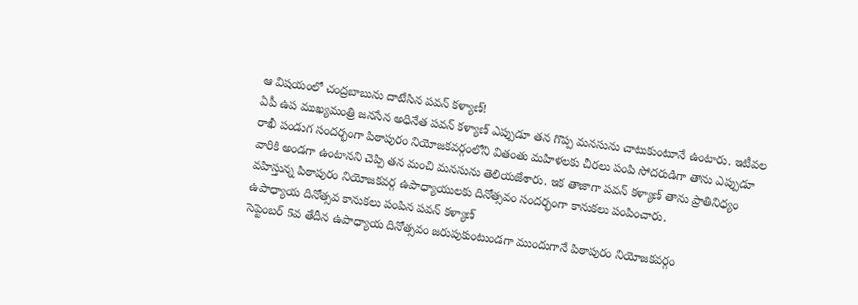ఆ విషయంలో చంద్రబాబును దాటేసిన పవన్ కళ్యాణ్!
ఏపీ ఉప ముఖ్యమంత్రి జనసేన అధినేత పవన్ కళ్యాణ్ ఎప్పుడూ తన గొప్ప మనసును చాటుకుంటూనే ఉంటారు. ఇటీవల రాఖీ పండుగ సందర్భంగా పిఠాపురం నియోజకవర్గంలోని వితంతు మహిళలకు చీరలు పంపి సోదరుడిగా తాను ఎప్పుడూ వారికి అండగా ఉంటానని చెప్పి తన మంచి మనసును తెలియజేశారు. ఇక తాజాగా పవన్ కళ్యాణ్ తాను ప్రాతినిధ్యం వహిస్తున్న పిఠాపురం నియోజకవర్గ ఉపాధ్యాయులకు దినోత్సవం సందర్భంగా కానుకలు పంపించారు.
ఉపాధ్యాయ దినోత్సవ కానుకలు పంపిన పవన్ కళ్యాణ్
సెప్టెంబర్ 5వ తేదీన ఉపాధ్యాయ దినోత్సవం జరుపుకుంటుండగా ముందుగానే పిఠాపురం నియోజకవర్గం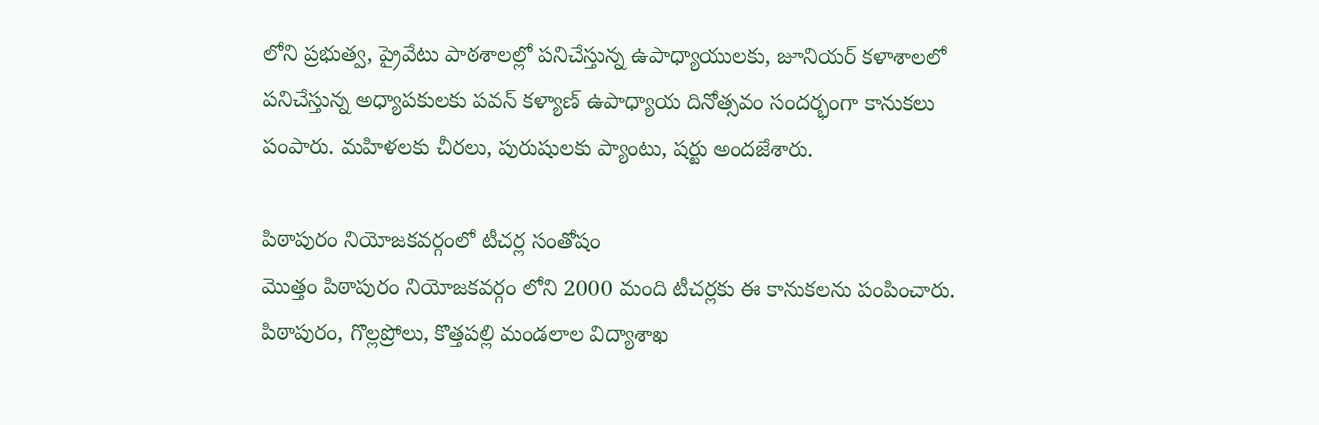లోని ప్రభుత్వ, ప్రైవేటు పాఠశాలల్లో పనిచేస్తున్న ఉపాధ్యాయులకు, జూనియర్ కళాశాలలో పనిచేస్తున్న అధ్యాపకులకు పవన్ కళ్యాణ్ ఉపాధ్యాయ దినోత్సవం సందర్భంగా కానుకలు పంపారు. మహిళలకు చీరలు, పురుషులకు ప్యాంటు, షర్టు అందజేశారు.

పిఠాపురం నియోజకవర్గంలో టీచర్ల సంతోషం
మొత్తం పిఠాపురం నియోజకవర్గం లోని 2000 మంది టీచర్లకు ఈ కానుకలను పంపించారు. పిఠాపురం, గొల్లప్రోలు, కొత్తపల్లి మండలాల విద్యాశాఖ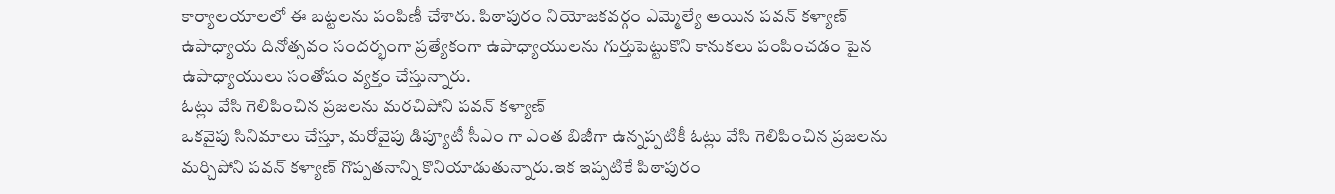కార్యాలయాలలో ఈ బట్టలను పంపిణీ చేశారు. పిఠాపురం నియోజకవర్గం ఎమ్మెల్యే అయిన పవన్ కళ్యాణ్ ఉపాధ్యాయ దినోత్సవం సందర్భంగా ప్రత్యేకంగా ఉపాధ్యాయులను గుర్తుపెట్టుకొని కానుకలు పంపించడం పైన ఉపాధ్యాయులు సంతోషం వ్యక్తం చేస్తున్నారు.
ఓట్లు వేసి గెలిపించిన ప్రజలను మరచిపోని పవన్ కళ్యాణ్
ఒకవైపు సినిమాలు చేస్తూ, మరోవైపు డిప్యూటీ సీఎం గా ఎంత బిజీగా ఉన్నప్పటికీ ఓట్లు వేసి గెలిపించిన ప్రజలను మర్చిపోని పవన్ కళ్యాణ్ గొప్పతనాన్ని కొనియాడుతున్నారు.ఇక ఇప్పటికే పిఠాపురం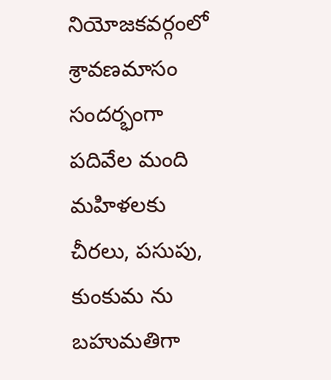నియోజకవర్గంలో శ్రావణమాసం సందర్భంగా పదివేల మంది మహిళలకు చీరలు, పసుపు, కుంకుమ ను బహుమతిగా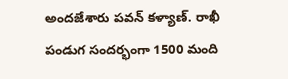అందజేశారు పవన్ కళ్యాణ్. రాఖీ పండుగ సందర్భంగా 1500 మంది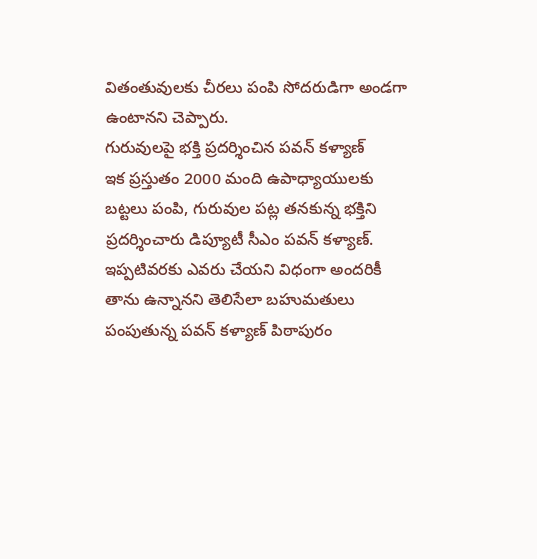వితంతువులకు చీరలు పంపి సోదరుడిగా అండగా ఉంటానని చెప్పారు.
గురువులపై భక్తి ప్రదర్శించిన పవన్ కళ్యాణ్
ఇక ప్రస్తుతం 2000 మంది ఉపాధ్యాయులకు బట్టలు పంపి, గురువుల పట్ల తనకున్న భక్తిని ప్రదర్శించారు డిప్యూటీ సీఎం పవన్ కళ్యాణ్. ఇప్పటివరకు ఎవరు చేయని విధంగా అందరికీ తాను ఉన్నానని తెలిసేలా బహుమతులు పంపుతున్న పవన్ కళ్యాణ్ పిఠాపురం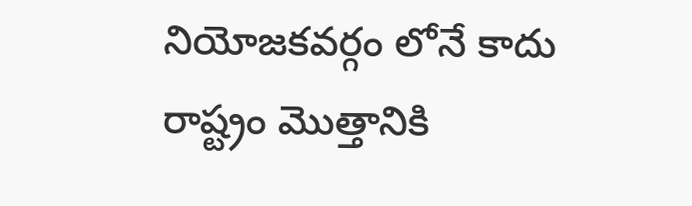నియోజకవర్గం లోనే కాదు రాష్ట్రం మొత్తానికి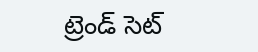ట్రెండ్ సెట్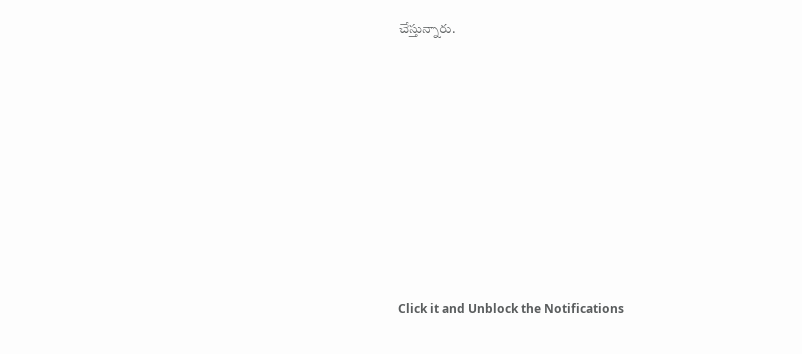చేస్తున్నారు.












Click it and Unblock the Notifications